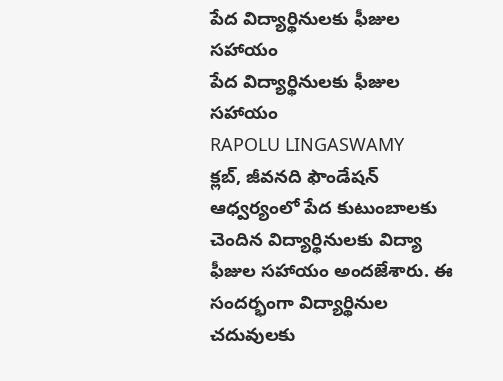పేద విద్యార్థినులకు ఫీజుల సహాయం
పేద విద్యార్థినులకు ఫీజుల సహాయం
RAPOLU LINGASWAMY
క్లబ్, జీవనది ఫౌండేషన్ ఆధ్వర్యంలో పేద కుటుంబాలకు చెందిన విద్యార్థినులకు విద్యా ఫీజుల సహాయం అందజేశారు. ఈ సందర్భంగా విద్యార్థినుల చదువులకు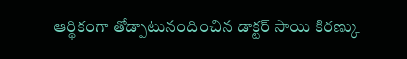ఆర్థికంగా తోడ్పాటునందించిన డాక్టర్ సాయి కిరణ్కు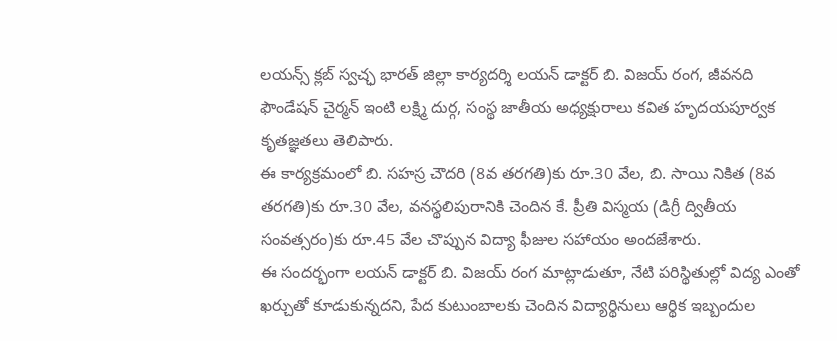లయన్స్ క్లబ్ స్వచ్ఛ భారత్ జిల్లా కార్యదర్శి లయన్ డాక్టర్ బి. విజయ్ రంగ, జీవనది ఫౌండేషన్ చైర్మన్ ఇంటి లక్ష్మి దుర్గ, సంస్థ జాతీయ అధ్యక్షురాలు కవిత హృదయపూర్వక కృతజ్ఞతలు తెలిపారు.
ఈ కార్యక్రమంలో బి. సహస్ర చౌదరి (8వ తరగతి)కు రూ.30 వేల, బి. సాయి నికిత (8వ తరగతి)కు రూ.30 వేల, వనస్థలిపురానికి చెందిన కే. ప్రీతి విస్మయ (డిగ్రీ ద్వితీయ సంవత్సరం)కు రూ.45 వేల చొప్పున విద్యా ఫీజుల సహాయం అందజేశారు.
ఈ సందర్భంగా లయన్ డాక్టర్ బి. విజయ్ రంగ మాట్లాడుతూ, నేటి పరిస్థితుల్లో విద్య ఎంతో ఖర్చుతో కూడుకున్నదని, పేద కుటుంబాలకు చెందిన విద్యార్థినులు ఆర్థిక ఇబ్బందుల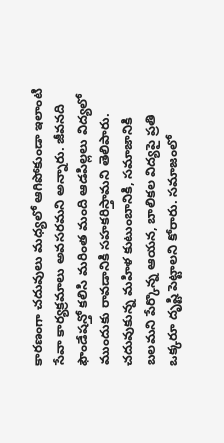కారణంగా చదువులు మధ్యలో ఆగిపోకుండా ఇలాంటి సేవా కార్యక్రమాలు అవసరమని అన్నారు. జీవనది ఫౌండేషన్తో కలిసి మరింత మంది ఆడపిల్లలు విద్యలో ముందుకు రావడానికి సహకరిస్తామని తెలిపారు.
చదువుకున్న మహిళ కుటుంబానికి, సమాజానికి బలమని పేర్కొన్న ఆయన, బాలికల విద్యపై ప్రతి ఒక్కరూ దృష్టి పెట్టాలని కోరారు. సమాజంలో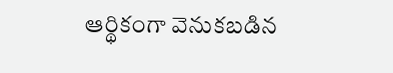ఆర్థికంగా వెనుకబడిన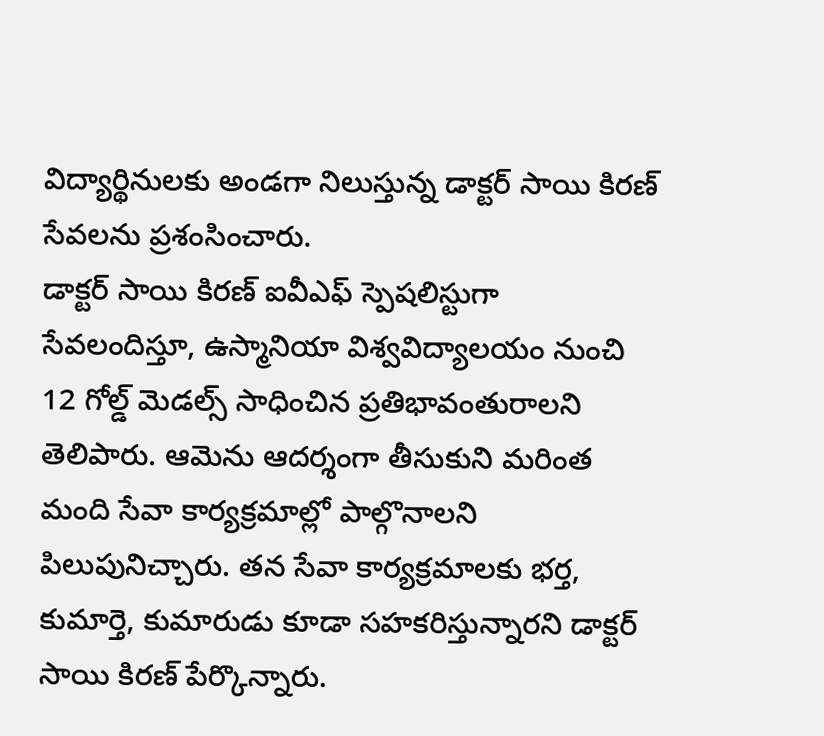విద్యార్థినులకు అండగా నిలుస్తున్న డాక్టర్ సాయి కిరణ్ సేవలను ప్రశంసించారు.
డాక్టర్ సాయి కిరణ్ ఐవీఎఫ్ స్పెషలిస్టుగా సేవలందిస్తూ, ఉస్మానియా విశ్వవిద్యాలయం నుంచి 12 గోల్డ్ మెడల్స్ సాధించిన ప్రతిభావంతురాలని తెలిపారు. ఆమెను ఆదర్శంగా తీసుకుని మరింత మంది సేవా కార్యక్రమాల్లో పాల్గొనాలని పిలుపునిచ్చారు. తన సేవా కార్యక్రమాలకు భర్త, కుమార్తె, కుమారుడు కూడా సహకరిస్తున్నారని డాక్టర్ సాయి కిరణ్ పేర్కొన్నారు.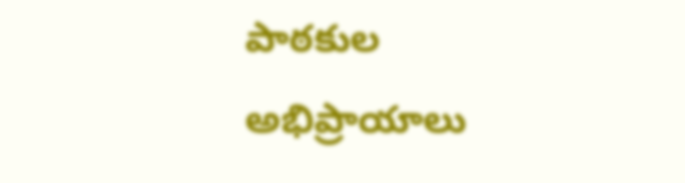పాఠకుల అభిప్రాయాలు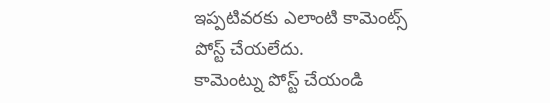ఇప్పటివరకు ఎలాంటి కామెంట్స్ పోస్ట్ చేయలేదు.
కామెంట్ను పోస్ట్ చేయండి